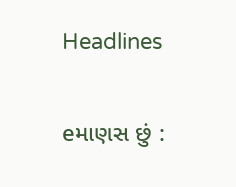Headlines

eમાણસ છું :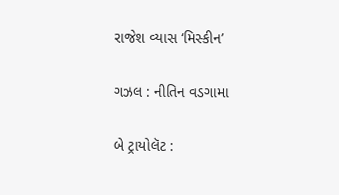રાજેશ વ્યાસ ‘મિસ્કીન’

ગઝલ : નીતિન વડગામા

બે ટ્રાયોલૅટ :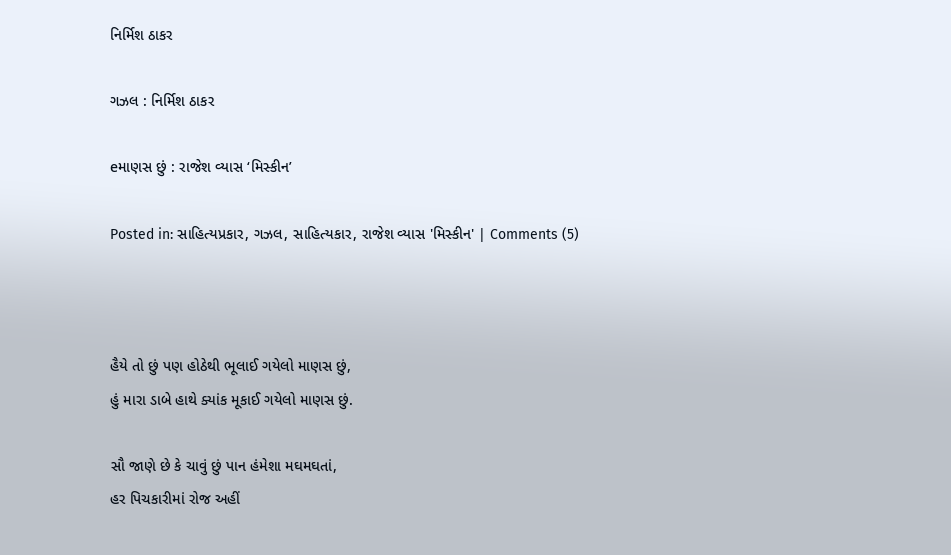નિર્મિશ ઠાકર

ગઝલ : નિર્મિશ ઠાકર

eમાણસ છું : રાજેશ વ્યાસ ‘મિસ્કીન’

Posted in: સાહિત્યપ્રકાર, ગઝલ, સાહિત્યકાર, રાજેશ વ્યાસ 'મિસ્કીન' | Comments (5)



હૈયે તો છું પણ હોઠેથી ભૂલાઈ ગયેલો માણસ છું,
હું મારા ડાબે હાથે ક્યાંક મૂકાઈ ગયેલો માણસ છું.

સૌ જાણે છે કે ચાવું છું પાન હંમેશા મઘમઘતાં,
હર પિચકારીમાં રોજ અહીં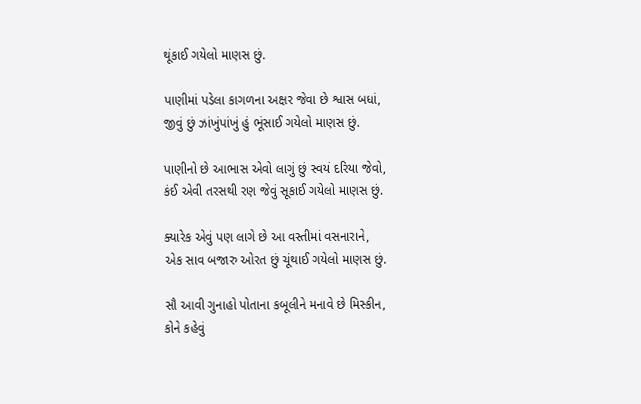થૂંકાઈ ગયેલો માણસ છું.

પાણીમાં પડેલા કાગળના અક્ષર જેવા છે શ્વાસ બધાં,
જીવું છું ઝાંખુંપાંખું હું ભૂંસાઈ ગયેલો માણસ છું.

પાણીનો છે આભાસ એવો લાગું છું સ્વયં દરિયા જેવો,
કંઈ એવી તરસથી રણ જેવું સૂકાઈ ગયેલો માણસ છું.

ક્યારેક એવું પણ લાગે છે આ વસ્તીમાં વસનારાને,
એક સાવ બજારુ ઓરત છું ચૂંથાઈ ગયેલો માણસ છું.

સૌ આવી ગુનાહો પોતાના કબૂલીને મનાવે છે મિસ્કીન,
કોને કહેવું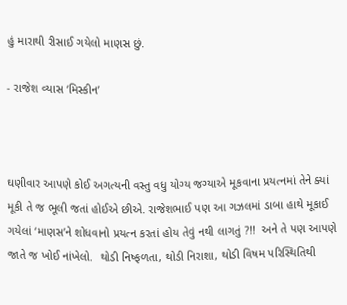હું મારાથી રીસાઈ ગયેલો માણસ છું.

- રાજેશ વ્યાસ ‘મિસ્કીન’



ઘણીવાર આપણે કોઈ અગત્યની વસ્તુ વધુ યોગ્ય જગ્યાએ મૂકવાના પ્રયત્નમાં તેને ક્યાં મૂકી તે જ ભૂલી જતાં હોઈએ છીએ. રાજેશભાઈ પણ આ ગઝલમાં ડાબા હાથે મૂકાઈ ગયેલાં ‘માણસ’ને શોધવાનો પ્રયત્ન કરતાં હોય તેવું નથી લાગતું ?!!  અને તે પણ આપણે જાતે જ ખોઈ નાંખેલો.  થોડી નિષ્ફળતા, થોડી નિરાશા, થોડી વિષમ પરિસ્થિતિથી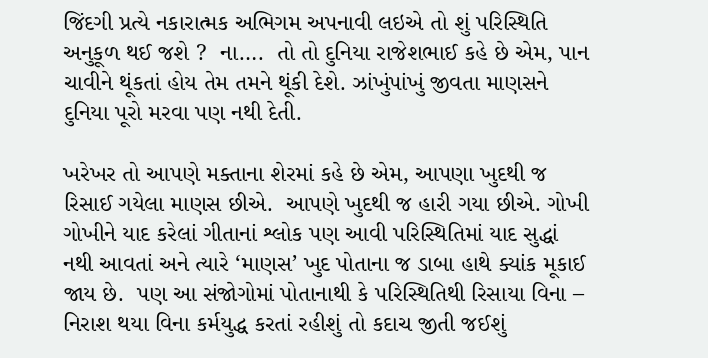જિંદગી પ્રત્યે નકારાત્મક અભિગમ અપનાવી લઇએ તો શું પરિસ્થિતિ અનુકૂળ થઈ જશે ?  ના….  તો તો દુનિયા રાજેશભાઈ કહે છે એમ, પાન ચાવીને થૂંકતાં હોય તેમ તમને થૂંકી દેશે. ઝાંખુંપાંખું જીવતા માણસને દુનિયા પૂરો મરવા પણ નથી દેતી.

ખરેખર તો આપણે મક્તાના શેરમાં કહે છે એમ, આપણા ખુદથી જ રિસાઈ ગયેલા માણસ છીએ.  આપણે ખુદથી જ હારી ગયા છીએ. ગોખી ગોખીને યાદ કરેલાં ગીતાનાં શ્લોક પણ આવી પરિસ્થિતિમાં યાદ સુદ્ધાં નથી આવતાં અને ત્યારે ‘માણસ’ ખુદ પોતાના જ ડાબા હાથે ક્યાંક મૂકાઈ જાય છે.  પણ આ સંજોગોમાં પોતાનાથી કે પરિસ્થિતિથી રિસાયા વિના – નિરાશ થયા વિના કર્મયુદ્ધ કરતાં રહીશું તો કદાચ જીતી જઈશું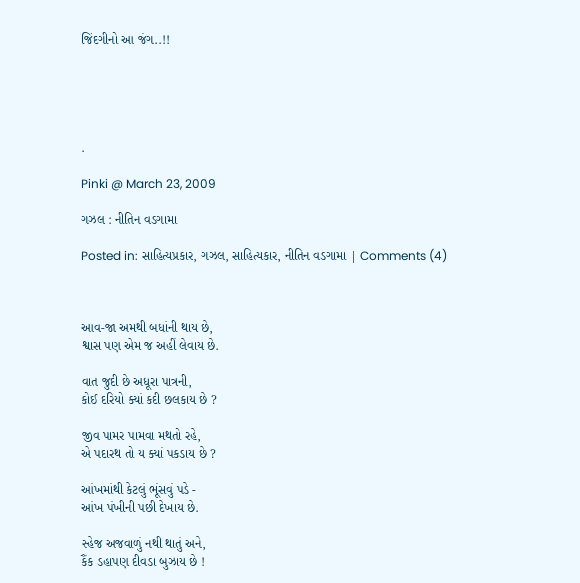જિંદગીનો આ જંગ..!!





.

Pinki @ March 23, 2009

ગઝલ : નીતિન વડગામા

Posted in: સાહિત્યપ્રકાર, ગઝલ, સાહિત્યકાર, નીતિન વડગામા | Comments (4)



આવ-જા અમથી બધાંની થાય છે,
શ્વાસ પણ એમ જ અહીં લેવાય છે.

વાત જુદી છે અધૂરા પાત્રની,
કોઈ દરિયો ક્યાં કદી છલકાય છે ?

જીવ પામર પામવા મથતો રહે,
એ પદારથ તો ય ક્યાં પકડાય છે ?

આંખમાંથી કેટલું ભૂંસવું પડે -
આંખ પંખીની પછી દેખાય છે.

સ્હેજ અજવાળું નથી થાતું અને,
કૈંક ડહાપણ દીવડા બુઝાય છે !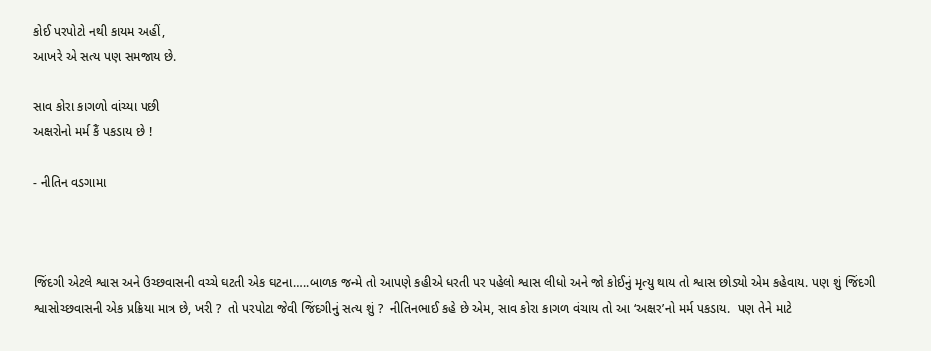કોઈ પરપોટો નથી કાયમ અહીં,
આખરે એ સત્ય પણ સમજાય છે.

સાવ કોરા કાગળો વાંચ્યા પછી
અક્ષરોનો મર્મ કૈં પકડાય છે !

- નીતિન વડગામા



જિંદગી એટલે શ્વાસ અને ઉચ્છવાસની વચ્ચે ઘટતી એક ઘટના…..બાળક જન્મે તો આપણે કહીએ ધરતી પર પહેલો શ્વાસ લીધો અને જો કોઈનું મૃત્યુ થાય તો શ્વાસ છોડ્યો એમ કહેવાય. પણ શું જિંદગી શ્વાસોચ્છવાસની એક પ્રક્રિયા માત્ર છે, ખરી ?  તો પરપોટા જેવી જિંદગીનું સત્ય શું ?  નીતિનભાઈ કહે છે એમ, સાવ કોરા કાગળ વંચાય તો આ ‘અક્ષર’નો મર્મ પકડાય.  પણ તેને માટે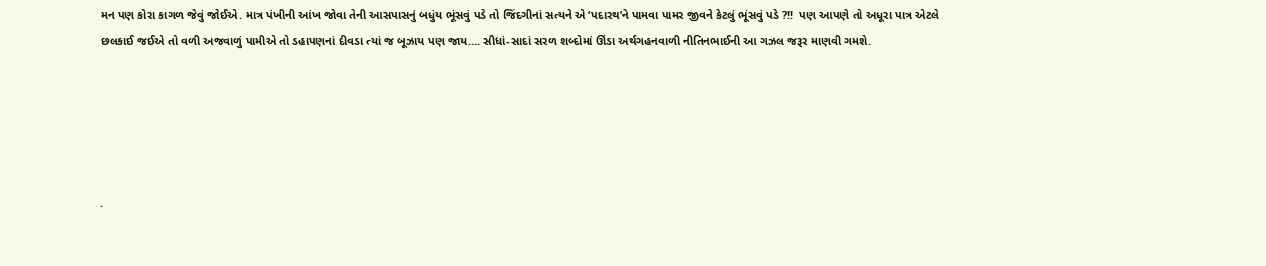મન પણ કોરા કાગળ જેવું જોઈએ. માત્ર પંખીની આંખ જોવા તેની આસપાસનું બધુંય ભૂંસવું પડે તો જિંદગીનાં સત્યને એ ‘પદારથ’ને પામવા પામર જીવને કેટલું ભૂંસવું પડે ?!!  પણ આપણે તો અધૂરા પાત્ર એટલે છલકાઈ જઈએ તો વળી અજવાળું પામીએ તો ડહાપણનાં દીવડા ત્યાં જ બૂઝાય પણ જાય…. સીધાં-સાદાં સરળ શબ્દોમાં ઊંડા અર્થગહનવાળી નીતિનભાઈની આ ગઝલ જરૂર માણવી ગમશે.





.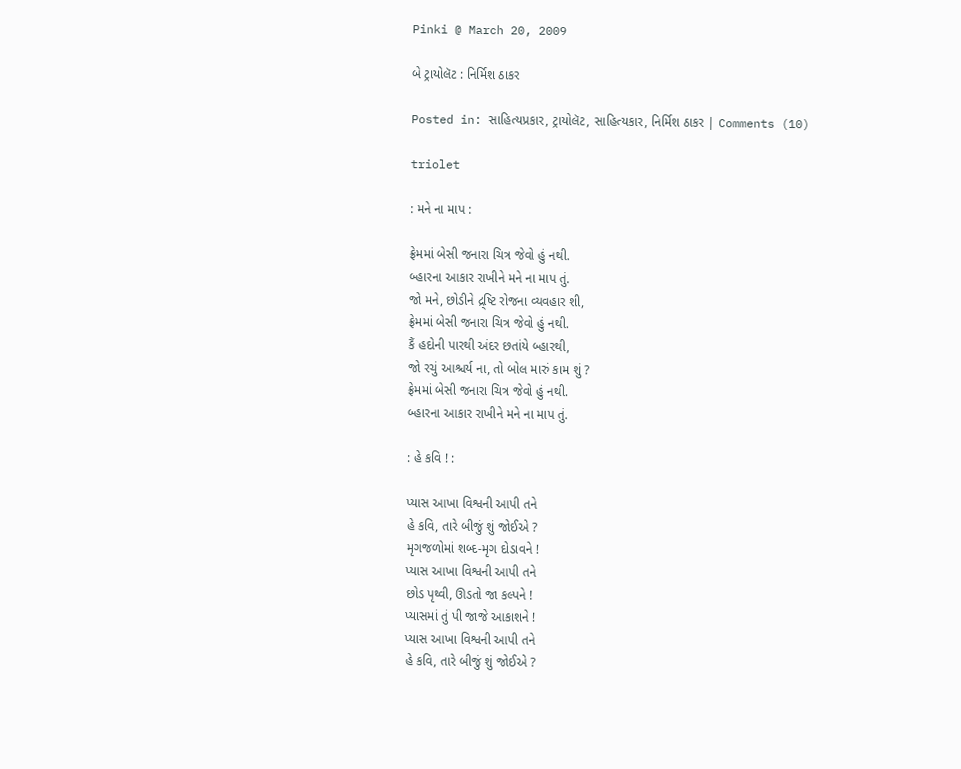Pinki @ March 20, 2009

બે ટ્રાયોલૅટ : નિર્મિશ ઠાકર

Posted in: સાહિત્યપ્રકાર, ટ્રાયોલૅટ, સાહિત્યકાર, નિર્મિશ ઠાકર | Comments (10)

triolet

: મને ના માપ :

ફ્રેમમાં બેસી જનારા ચિત્ર જેવો હું નથી.
બ્હારના આકાર રાખીને મને ના માપ તું.
જો મને, છોડીને દ્ર્ષ્ટિ રોજના વ્યવહાર શી,
ફ્રેમમાં બેસી જનારા ચિત્ર જેવો હું નથી.
કૈં હદોની પારથી અંદર છતાંયે બ્હારથી,
જો રચું આશ્ચર્ય ના, તો બોલ મારું કામ શું ?
ફ્રેમમાં બેસી જનારા ચિત્ર જેવો હું નથી.
બ્હારના આકાર રાખીને મને ના માપ તું.

: હે કવિ ! :

પ્યાસ આખા વિશ્વની આપી તને
હે કવિ, તારે બીજું શું જોઈએ ?
મૃગજળોમાં શબ્દ-મૃગ દોડાવને !
પ્યાસ આખા વિશ્વની આપી તને
છોડ પૃથ્વી, ઊડતો જા કલ્પને !
પ્યાસમાં તું પી જાજે આકાશને !
પ્યાસ આખા વિશ્વની આપી તને
હે કવિ, તારે બીજું શું જોઈએ ?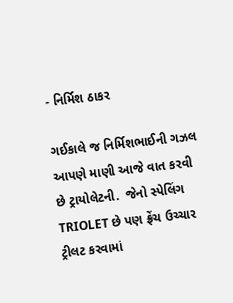- નિર્મિશ ઠાકર

ગઈકાલે જ નિર્મિશભાઈની ગઝલ આપણે માણી આજે વાત કરવી છે ટ્રાયોલેટની.  જેનો સ્પેલિંગ TRIOLET છે પણ ફ્રેંચ ઉચ્ચાર ટ્રીલટ કરવામાં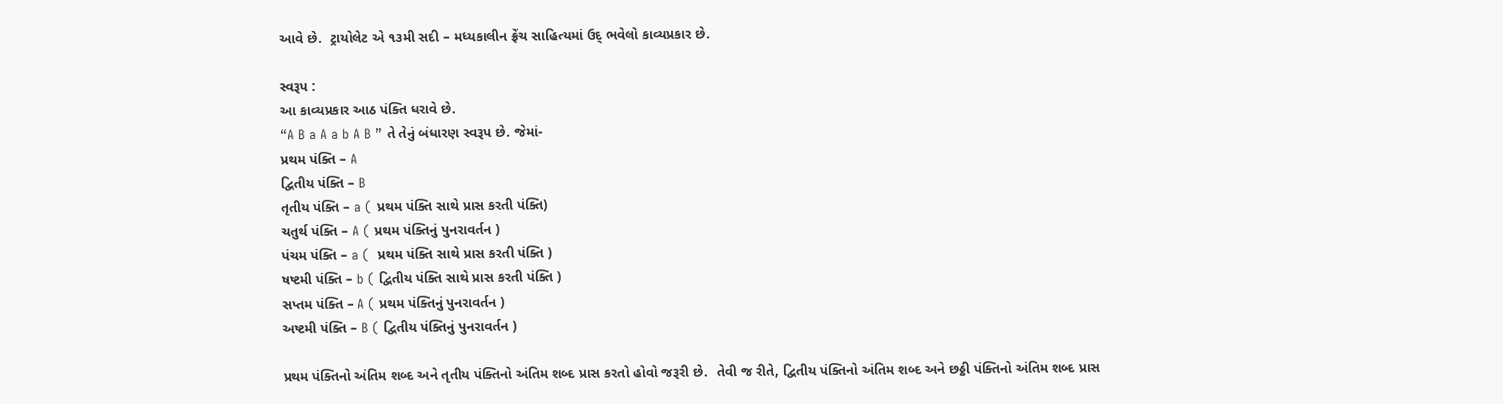આવે છે.  ટ્રાયોલેટ એ ૧૩મી સદી – મધ્યકાલીન ફ્રેંચ સાહિત્યમાં ઉદ્ ભવેલો કાવ્યપ્રકાર છે.

સ્વરૂપ :
આ કાવ્યપ્રકાર આઠ પંક્તિ ધરાવે છે.
“A B a A a b A B ” તે તેનું બંધારણ સ્વરૂપ છે. જેમાં-
પ્રથમ પંક્તિ – A
દ્વિતીય પંક્તિ – B
તૃતીય પંક્તિ – a ( પ્રથમ પંક્તિ સાથે પ્રાસ કરતી પંક્તિ)
ચતુર્થ પંક્તિ – A ( પ્રથમ પંક્તિનું પુનરાવર્તન )
પંચમ પંક્તિ – a (  પ્રથમ પંક્તિ સાથે પ્રાસ કરતી પંક્તિ )
ષષ્ટમી પંક્તિ – b ( દ્વિતીય પંક્તિ સાથે પ્રાસ કરતી પંક્તિ )
સપ્તમ પંક્તિ – A ( પ્રથમ પંક્તિનું પુનરાવર્તન )
અષ્ટમી પંક્તિ – B ( દ્વિતીય પંક્તિનું પુનરાવર્તન )

પ્રથમ પંક્તિનો અંતિમ શબ્દ અને તૃતીય પંક્તિનો અંતિમ શબ્દ પ્રાસ કરતો હોવો જરૂરી છે.  તેવી જ રીતે, દ્વિતીય પંક્તિનો અંતિમ શબ્દ અને છઠ્ઠી પંક્તિનો અંતિમ શબ્દ પ્રાસ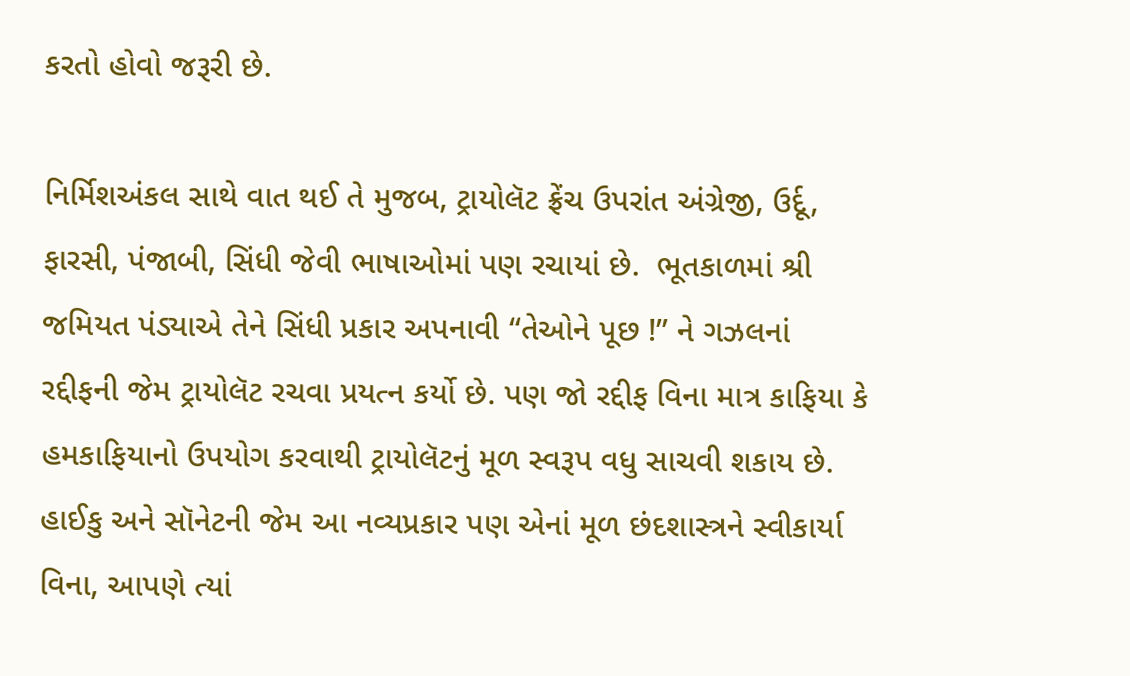કરતો હોવો જરૂરી છે.

નિર્મિશઅંકલ સાથે વાત થઈ તે મુજબ, ટ્રાયોલૅટ ફ્રેંચ ઉપરાંત અંગ્રેજી, ઉર્દૂ, ફારસી, પંજાબી, સિંધી જેવી ભાષાઓમાં પણ રચાયાં છે.  ભૂતકાળમાં શ્રી જમિયત પંડ્યાએ તેને સિંધી પ્રકાર અપનાવી “તેઓને પૂછ !” ને ગઝલનાં રદ્દીફની જેમ ટ્રાયોલૅટ રચવા પ્રયત્ન કર્યો છે. પણ જો રદ્દીફ વિના માત્ર કાફિયા કે હમકાફિયાનો ઉપયોગ કરવાથી ટ્રાયોલૅટનું મૂળ સ્વરૂપ વધુ સાચવી શકાય છે. હાઈકુ અને સૉનેટની જેમ આ નવ્યપ્રકાર પણ એનાં મૂળ છંદશાસ્ત્રને સ્વીકાર્યા વિના, આપણે ત્યાં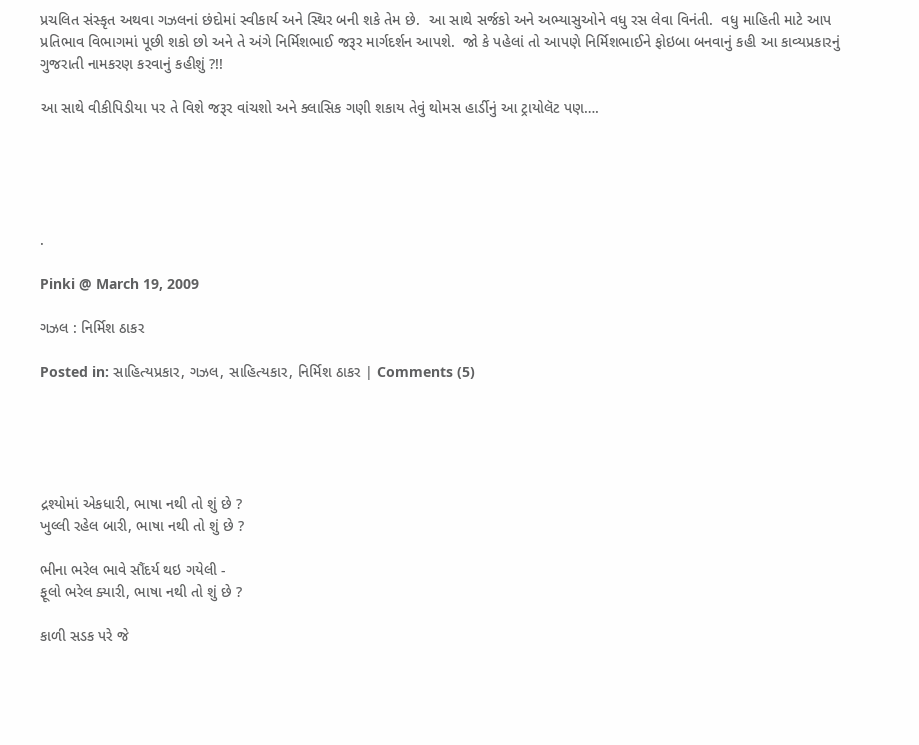પ્રચલિત સંસ્કૃત અથવા ગઝલનાં છંદોમાં સ્વીકાર્ય અને સ્થિર બની શકે તેમ છે.  આ સાથે સર્જકો અને અભ્યાસુઓને વધુ રસ લેવા વિનંતી.  વધુ માહિતી માટે આપ પ્રતિભાવ વિભાગમાં પૂછી શકો છો અને તે અંગે નિર્મિશભાઈ જરૂર માર્ગદર્શન આપશે.  જો કે પહેલાં તો આપણે નિર્મિશભાઈને ફોઇબા બનવાનું કહી આ કાવ્યપ્રકારનું ગુજરાતી નામકરણ કરવાનું કહીશું ?!!

આ સાથે વીકીપિડીયા પર તે વિશે જરૂર વાંચશો અને ક્લાસિક ગણી શકાય તેવું થોમસ હાર્ડીનું આ ટ્રાયોલૅટ પણ….





.

Pinki @ March 19, 2009

ગઝલ : નિર્મિશ ઠાકર

Posted in: સાહિત્યપ્રકાર, ગઝલ, સાહિત્યકાર, નિર્મિશ ઠાકર | Comments (5)





દ્રશ્યોમાં એકધારી, ભાષા નથી તો શું છે ?
ખુલ્લી રહેલ બારી, ભાષા નથી તો શું છે ?

ભીના ભરેલ ભાવે સૌંદર્ય થઇ ગયેલી -
ફૂલો ભરેલ ક્યારી, ભાષા નથી તો શું છે ?

કાળી સડક પરે જે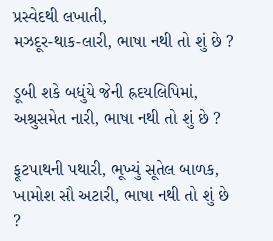પ્રસ્વેદથી લખાતી,
મઝદૂર-થાક-લારી, ભાષા નથી તો શું છે ?

ડૂબી શકે બધુંયે જેની હ્રદયલિપિમાં,
અશ્રુસમેત નારી, ભાષા નથી તો શું છે ?

ફૂટપાથની પથારી, ભૂખ્યું સૂતેલ બાળક,
ખામોશ સૌ અટારી, ભાષા નથી તો શું છે ?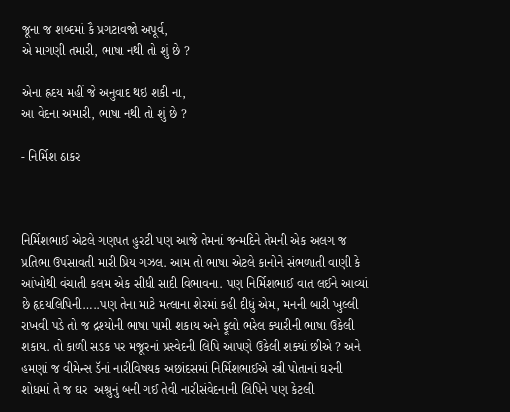જૂના જ શબ્દમાં કૈ પ્રગટાવજો અપૂર્વ,
એ માગણી તમારી, ભાષા નથી તો શું છે ?

એના હ્રદય મહીં જે અનુવાદ થઇ શકી ના,
આ વેદના અમારી, ભાષા નથી તો શું છે ?

- નિર્મિશ ઠાકર



નિર્મિશભાઈ એટલે ગણપત હુરટી પણ આજે તેમનાં જન્મદિને તેમની એક અલગ જ પ્રતિભા ઉપસાવતી મારી પ્રિય ગઝલ. આમ તો ભાષા એટલે કાનોને સંભળાતી વાણી કે આંખોથી વંચાતી કલમ એક સીધી સાદી વિભાવના. પણ નિર્મિશભાઈ વાત લઈને આવ્યાં છે હૃદયલિપિની…..પણ તેના માટે મત્લાના શેરમાં કહી દીધું એમ, મનની બારી ખુલ્લી રાખવી પડે તો જ દ્રશ્યોની ભાષા પામી શકાય અને ફૂલો ભરેલ ક્યારીની ભાષા ઉકેલી શકાય. તો કાળી સડક પર મજૂરનાં પ્રસ્વેદની લિપિ આપણે ઉકેલી શક્યાં છીએ ? અને હમણાં જ વીમેન્સ ડૅનાં નારીવિષયક અછાંદસમાં નિર્મિશભાઈએ સ્ત્રી પોતાનાં ઘરની શોધમાં તે જ ઘર  અશ્રુનું બની ગઈ તેવી નારીસંવેદનાની લિપિને પણ કેટલી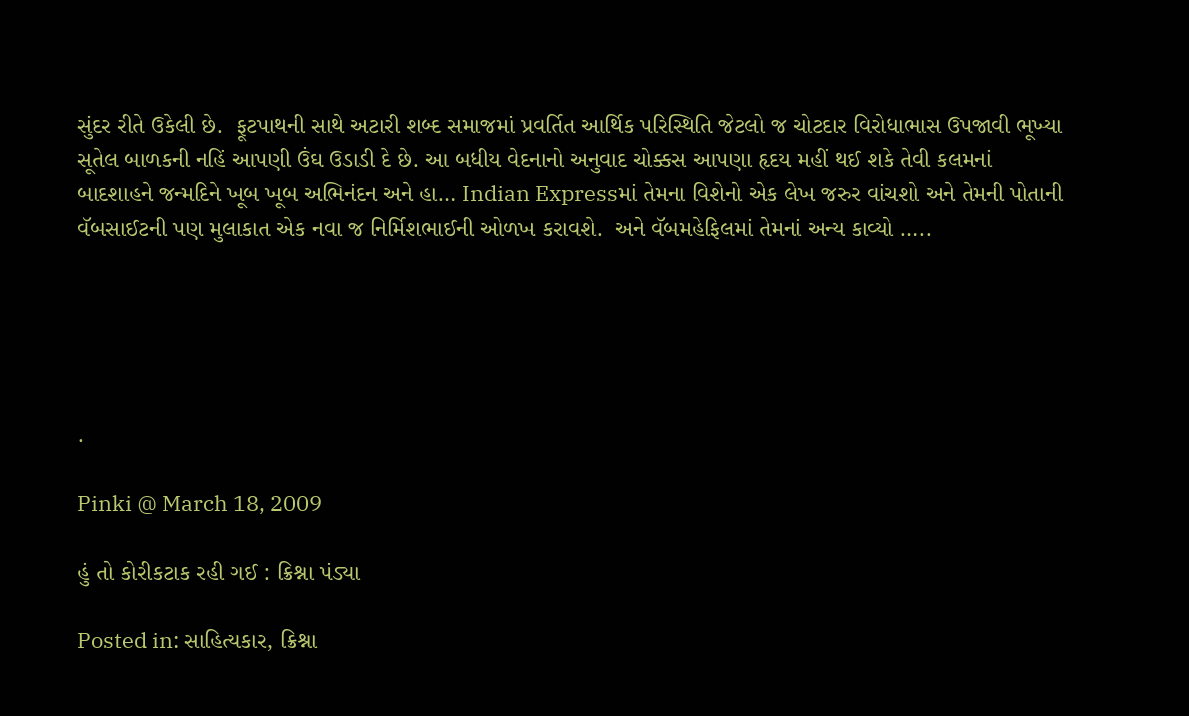સુંદર રીતે ઉકેલી છે.  ફૂટપાથની સાથે અટારી શબ્દ સમાજમાં પ્રવર્તિત આર્થિક પરિસ્થિતિ જેટલો જ ચોટદાર વિરોધાભાસ ઉપજાવી ભૂખ્યા સૂતેલ બાળકની નહિં આપણી ઉંઘ ઉડાડી દે છે. આ બધીય વેદનાનો અનુવાદ ચોક્કસ આપણા હૃદય મહીં થઈ શકે તેવી કલમનાં બાદશાહને જન્મદિને ખૂબ ખૂબ અભિનંદન અને હા… Indian Expressમાં તેમના વિશેનો એક લેખ જરુર વાંચશો અને તેમની પોતાની વૅબસાઈટની પણ મુલાકાત એક નવા જ નિર્મિશભાઈની ઓળખ કરાવશે.  અને વૅબમહેફિલમાં તેમનાં અન્ય કાવ્યો …..





.

Pinki @ March 18, 2009

હું તો કોરીકટાક રહી ગઈ : ક્રિશ્ના પંડ્યા

Posted in: સાહિત્યકાર, ક્રિશ્ના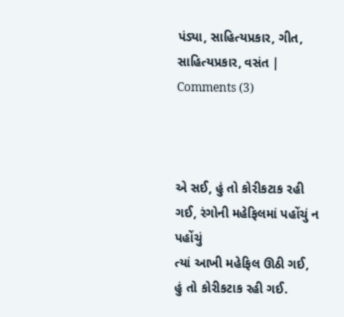પંડ્યા, સાહિત્યપ્રકાર, ગીત, સાહિત્યપ્રકાર, વસંત | Comments (3)



એ સઈ, હું તો કોરીકટાક રહી ગઈ, રંગોની મહેફિલમાં પહોંચું ન પહોંચું
ત્યાં આખી મહેફિલ ઊઠી ગઈ, હું તો કોરીકટાક રહી ગઈ.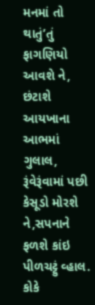મનમાં તો થાતું’તું ફાગણિયો આવશે ને, છંટાશે આયખાના આભમાં ગુલાલ,
રૂંવેરૂંવામાં પછી કેસૂડો મોરશે ને,સપનાને ફળશે કાંઇ પીળચટ્ટું વ્હાલ.
કોકે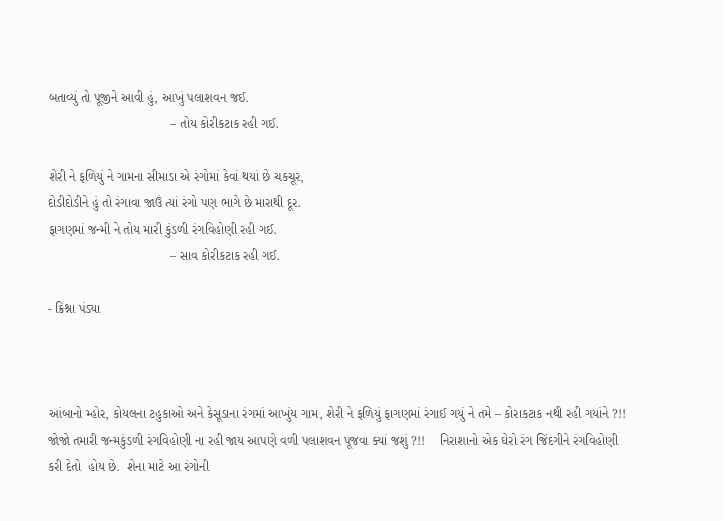બતાવ્યું તો પૂજીને આવી હું, આખું પલાશવન જઈ.
                                  – તોય કોરીકટાક રહી ગઈ.

શેરી ને ફળિયું ને ગામના સીમાડા એ રંગોમાં કેવાં થયાં છે ચકચૂર,
દોડીદોડીને હું તો રંગાવા જાઉં ત્યાં રંગો પણ ભાગે છે મારાથી દૂર.
ફાગણમાં જન્મી ને તોય મારી કુંડળી રંગવિહોણી રહી ગઈ.
                                  – સાવ કોરીકટાક રહી ગઈ.

- ક્રિશ્ના પંડ્યા



આંબાનો મ્હોર, કોયલના ટહુકાઓ અને કેસૂડાના રંગમાં આખુંય ગામ, શેરી ને ફળિયું ફાગણમાં રંગાઈ ગયું ને તમે – કોરાકટાક નથી રહી ગયાંને ?!!   જોજો તમારી જન્મકુંડળી રંગવિહોણી ના રહી જાય આપણે વળી પલાશવન પૂજવા ક્યાં જશું ?!!    નિરાશાનો એક ઘેરો રંગ જિંદગીને રંગવિહોણી કરી દેતો  હોય છે.  શેના માટે આ રંગોની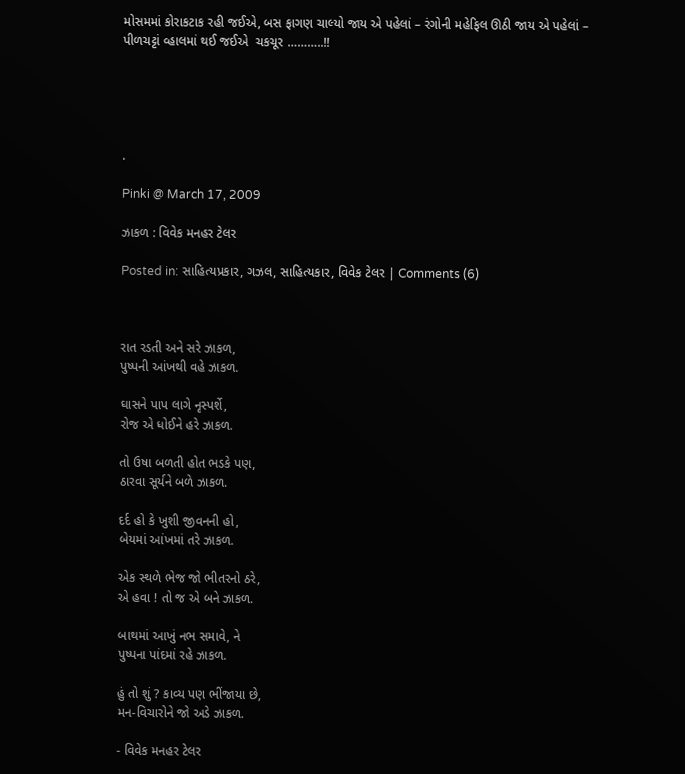મોસમમાં કોરાકટાક રહી જઈએ, બસ ફાગણ ચાલ્યો જાય એ પહેલાં – રંગોની મહેફિલ ઊઠી જાય એ પહેલાં – પીળચટ્ટાં વ્હાલમાં થઈ જઈએ  ચકચૂર ………..!!





.

Pinki @ March 17, 2009

ઝાકળ : વિવેક મનહર ટેલર

Posted in: સાહિત્યપ્રકાર, ગઝલ, સાહિત્યકાર, વિવેક ટેલર | Comments (6)



રાત રડતી અને સરે ઝાકળ,
પુષ્પની આંખથી વહે ઝાકળ.

ઘાસને પાપ લાગે નૃસ્પર્શે,
રોજ એ ધોઈને હરે ઝાકળ.

તો ઉષા બળતી હોત ભડકે પણ,
ઠારવા સૂર્યને બળે ઝાકળ.

દર્દ હો કે ખુશી જીવનની હો,
બેયમાં આંખમાં તરે ઝાકળ.

એક સ્થળે ભેજ જો ભીતરનો ઠરે,
એ હવા ! તો જ એ બને ઝાકળ.

બાથમાં આખું નભ સમાવે, ને
પુષ્પના પાંદમાં રહે ઝાકળ.

હું તો શું ? કાવ્ય પણ ભીંજાયા છે,
મન-વિચારોને જો અડે ઝાકળ.

- વિવેક મનહર ટેલર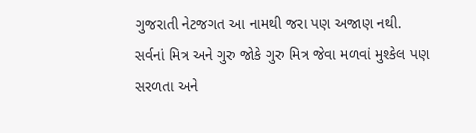ગુજરાતી નેટજગત આ નામથી જરા પણ અજાણ નથી. સર્વનાં મિત્ર અને ગુરુ જોકે ગુરુ મિત્ર જેવા મળવાં મુશ્કેલ પણ સરળતા અને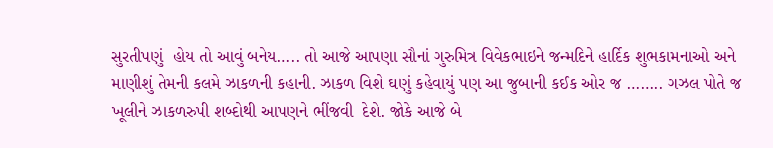સુરતીપણું  હોય તો આવું બનેય….. તો આજે આપણા સૌનાં ગુરુમિત્ર વિવેકભાઇને જન્મદિને હાર્દિક શુભકામનાઓ અને માણીશું તેમની કલમે ઝાકળની કહાની. ઝાકળ વિશે ઘણું કહેવાયું પણ આ જુબાની કઈક ઓર જ …….. ગઝલ પોતે જ ખૂલીને ઝાકળરુપી શબ્દોથી આપણને ભીંજવી  દેશે. જોકે આજે બે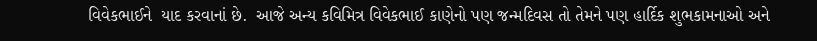વિવેકભાઈને  યાદ કરવાનાં છે.  આજે અન્ય કવિમિત્ર વિવેકભાઈ કાણેનો પણ જન્મદિવસ તો તેમને પણ હાર્દિક શુભકામનાઓ અને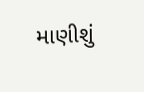માણીશું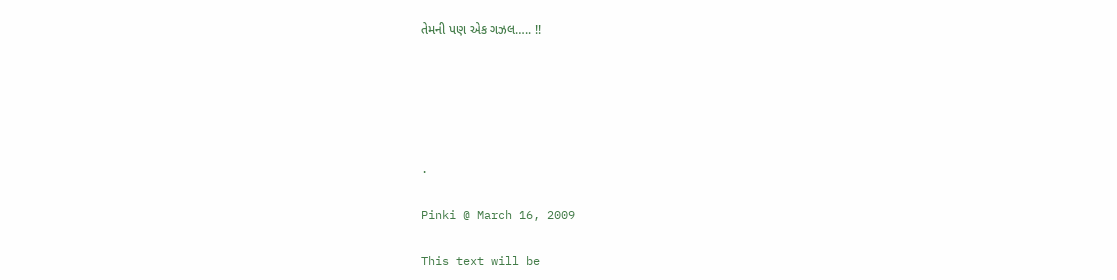તેમની પણ એક ગઝલ….. !!





.

Pinki @ March 16, 2009

This text will be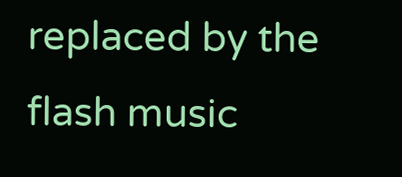replaced by the flash music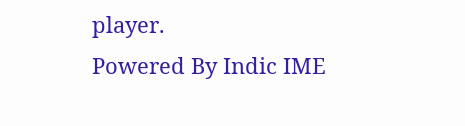player.
Powered By Indic IME